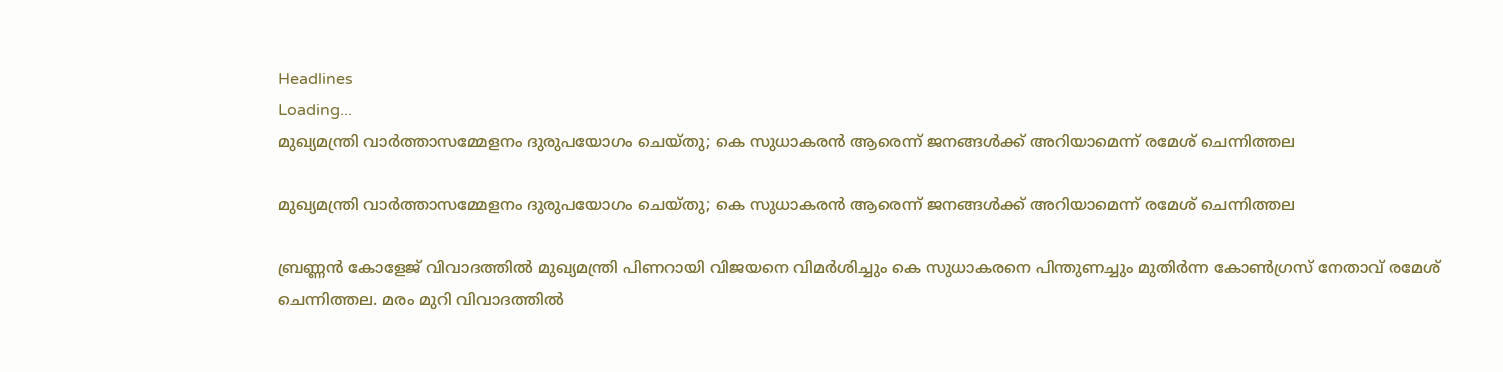Headlines
Loading...
മുഖ്യമന്ത്രി വാര്‍ത്താസമ്മേളനം ദുരുപയോഗം ചെയ്തു; കെ സുധാകരന്‍ ആരെന്ന് ജനങ്ങള്‍ക്ക് അറിയാമെന്ന് രമേശ് ചെന്നിത്തല

മുഖ്യമന്ത്രി വാര്‍ത്താസമ്മേളനം ദുരുപയോഗം ചെയ്തു; കെ സുധാകരന്‍ ആരെന്ന് ജനങ്ങള്‍ക്ക് അറിയാമെന്ന് രമേശ് ചെന്നിത്തല

ബ്രണ്ണന്‍ കോളേജ് വിവാദത്തില്‍ മുഖ്യമന്ത്രി പിണറായി വിജയനെ വിമര്‍ശിച്ചും കെ സുധാകരനെ പിന്തുണച്ചും മുതിര്‍ന്ന കോണ്‍ഗ്രസ് നേതാവ് രമേശ് ചെന്നിത്തല. മരം മുറി വിവാദത്തില്‍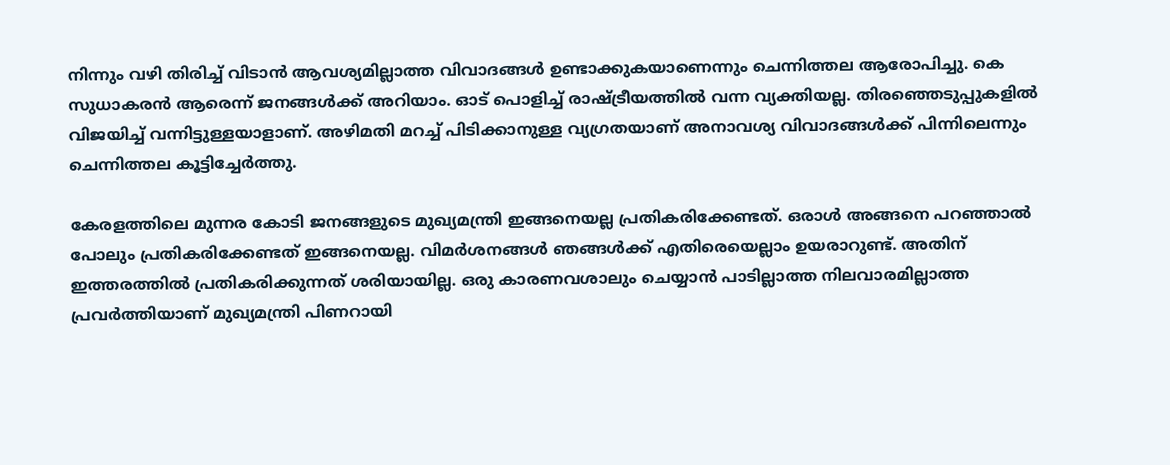നിന്നും വഴി തിരിച്ച് വിടാന്‍ ആവശ്യമില്ലാത്ത വിവാദങ്ങള്‍ ഉണ്ടാക്കുകയാണെന്നും ചെന്നിത്തല ആരോപിച്ചു. കെ സുധാകരന്‍ ആരെന്ന് ജനങ്ങള്‍ക്ക് അറിയാം. ഓട് പൊളിച്ച് രാഷ്ട്രീയത്തില്‍ വന്ന വ്യക്തിയല്ല. തിരഞ്ഞെടുപ്പുകളില്‍ വിജയിച്ച് വന്നിട്ടുള്ളയാളാണ്. അഴിമതി മറച്ച് പിടിക്കാനുള്ള വ്യഗ്രതയാണ് അനാവശ്യ വിവാദങ്ങള്‍ക്ക് പിന്നിലെന്നും ചെന്നിത്തല കൂട്ടിച്ചേര്‍ത്തു.

കേരളത്തിലെ മുന്നര കോടി ജനങ്ങളുടെ മുഖ്യമന്ത്രി ഇങ്ങനെയല്ല പ്രതികരിക്കേണ്ടത്. ഒരാള്‍ അങ്ങനെ പറഞ്ഞാല്‍ പോലും പ്രതികരിക്കേണ്ടത് ഇങ്ങനെയല്ല. വിമര്‍ശനങ്ങള്‍ ഞങ്ങള്‍ക്ക് എതിരെയെല്ലാം ഉയരാറുണ്ട്. അതിന് ഇത്തരത്തില്‍ പ്രതികരിക്കുന്നത് ശരിയായില്ല. ഒരു കാരണവശാലും ചെയ്യാന്‍ പാടില്ലാത്ത നിലവാരമില്ലാത്ത പ്രവര്‍ത്തിയാണ് മുഖ്യമന്ത്രി പിണറായി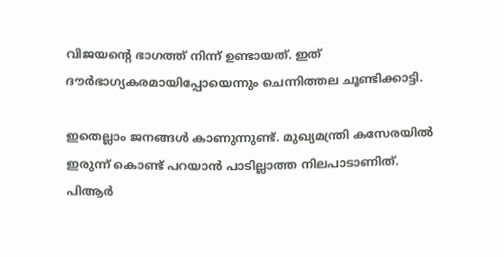വിജയന്റെ ഭാഗത്ത് നിന്ന് ഉണ്ടായത്. ഇത് ദൗര്‍ഭാഗ്യകരമായിപ്പോയെന്നും ചെന്നിത്തല ചൂണ്ടിക്കാട്ടി.

ഇതെല്ലാം ജനങ്ങള്‍ കാണുന്നുണ്ട്. മുഖ്യമന്ത്രി കസേരയില്‍ ഇരുന്ന് കൊണ്ട് പറയാന്‍ പാടില്ലാത്ത നിലപാടാണിത്. പിആര്‍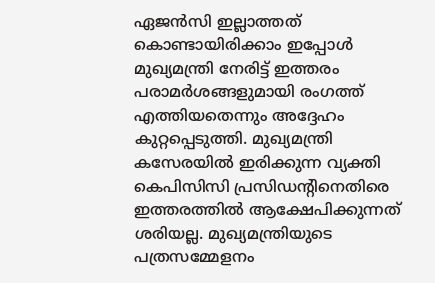ഏജന്‍സി ഇല്ലാത്തത് കൊണ്ടായിരിക്കാം ഇപ്പോള്‍ മുഖ്യമന്ത്രി നേരിട്ട് ഇത്തരം പരാമര്‍ശങ്ങളുമായി രംഗത്ത് എത്തിയതെന്നും അദ്ദേഹം കുറ്റപ്പെടുത്തി. മുഖ്യമന്ത്രി കസേരയില്‍ ഇരിക്കുന്ന വ്യക്തി കെപിസിസി പ്രസിഡന്റിനെതിരെ ഇത്തരത്തില്‍ ആക്ഷേപിക്കുന്നത് ശരിയല്ല. മുഖ്യമന്ത്രിയുടെ പത്രസമ്മേളനം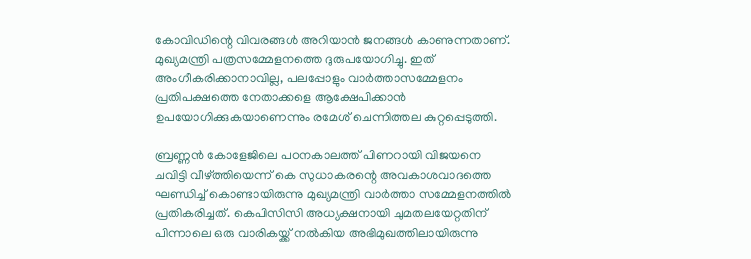കോവിഡിന്റെ വിവരങ്ങള്‍ അറിയാന്‍ ജനങ്ങള്‍ കാണുന്നതാണ്. മുഖ്യമന്ത്രി പത്രസമ്മേളനത്തെ ദുരുപയോഗിച്ചു. ഇത് അംഗീകരിക്കാനാവില്ല, പലപ്പോളും വാര്‍ത്താസമ്മേളനം പ്രതിപക്ഷത്തെ നേതാക്കളെ ആക്ഷേപിക്കാന്‍ ഉപയോഗിക്കുകയാണെന്നും രമേശ് ചെന്നിത്തല കുറ്റപ്പെടുത്തി.

ബ്രണ്ണന്‍ കോളേജിലെ പഠനകാലത്ത് പിണറായി വിജയനെ ചവിട്ടി വീഴ്ത്തിയെന്ന് കെ സുധാകരന്റെ അവകാശവാദത്തെ ഘണ്ഡിച്ച് കൊണ്ടായിരുന്നു മുഖ്യമന്ത്രി വാര്‍ത്താ സമ്മേളനത്തില്‍ പ്രതികരിച്ചത്. കെപിസിസി അധ്യക്ഷനായി ചുമതലയേറ്റതിന് പിന്നാലെ ഒരു വാരികയ്ക്ക് നല്‍കിയ അഭിമുഖത്തിലായിരുന്നു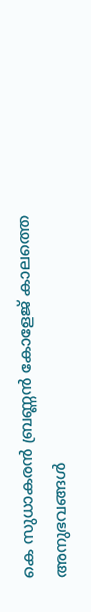കെ സുധാകരന്‍ ബ്രണ്ണന്‍ കോളേജ് കാലത്തെ അനുഭവങ്ങള്‍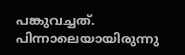പങ്കുവച്ചത്. പിന്നാലെയായിരുന്നു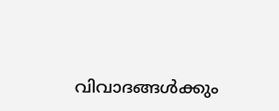വിവാദങ്ങള്‍ക്കും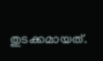തുടക്കമായത്.